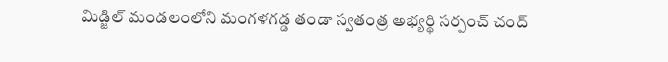మిడ్జిల్ మండలంలోని మంగళగడ్డ తండా స్వతంత్ర అభ్యర్థి సర్పంచ్ చంద్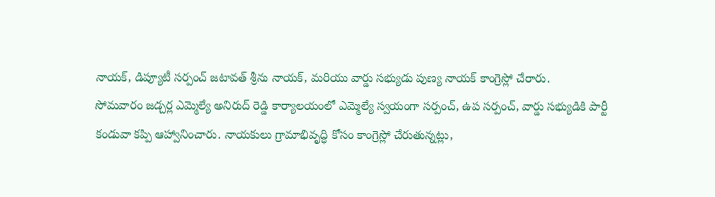నాయక్, డిప్యూటీ సర్పంచ్ జటావత్ శ్రీను నాయక్, మరియు వార్డు సభ్యుడు పుణ్య నాయక్ కాంగ్రెస్లో చేరారు.
సోమవారం జడ్చర్ల ఎమ్మెల్యే అనిరుద్ రెడ్డి కార్యాలయంలో ఎమ్మెల్యే స్వయంగా సర్పంచ్, ఉప సర్పంచ్, వార్డు సభ్యుడికి పార్టీ కండువా కప్పి ఆహ్వానించారు. నాయకులు గ్రామాభివృద్ధి కోసం కాంగ్రెస్లో చేరుతున్నట్లు,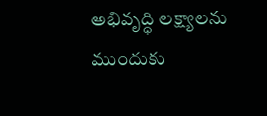అభివృద్ధి లక్ష్యాలను ముందుకు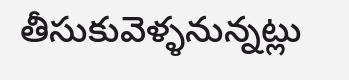తీసుకువెళ్ళనున్నట్లు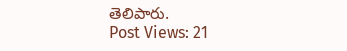తెలిపారు.
Post Views: 21